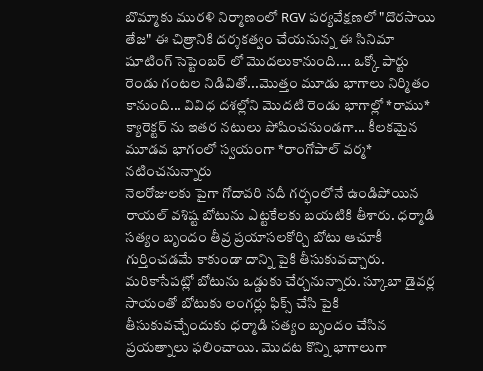బొమ్మాకు మురళి నిర్మాణంలో RGV పర్యవేక్షణలో "దొరసాయి తేజ" ఈ చిత్రానికి దర్శకత్వం చేయనున్న ఈ సినిమా షూటింగ్ సెప్టెంబర్ లో మొదలుకానుంది.... ఒక్కో పార్టు రెండు గంటల నిడివితో...మొత్తం మూడు భాగాలు నిర్మితం కానుంది... వివిధ దశల్లోని మొదటి రెండు భాగాల్లో *రాము* క్యారెక్టర్ ను ఇతర నటులు పోషించనుండగా... కీలకమైన మూడవ భాగంలో స్వయంగా *రాంగోపాల్ వర్మ* నటించనున్నారు
నెలరోజులకు పైగా గోదావరి నదీ గర్భంలోనే ఉండిపోయిన రాయల్ వశిష్ట బోటును ఎట్టకేలకు బయటికి తీశారు. ధర్మాడి సత్యం బృందం తీవ్ర ప్రయాసలకోర్చి బోటు ఆచూకీ గుర్తించడమే కాకుండా దాన్ని పైకి తీసుకువచ్చారు. మరికాసేపట్లో బోటును ఒడ్డుకు చేర్చనున్నారు. స్కూబా డైవర్ల సాయంతో బోటుకు లంగర్లు ఫిక్స్ చేసి పైకి తీసుకువచ్చేందుకు ధర్మాడి సత్యం బృందం చేసిన ప్రయత్నాలు ఫలించాయి. మొదట కొన్ని భాగాలుగా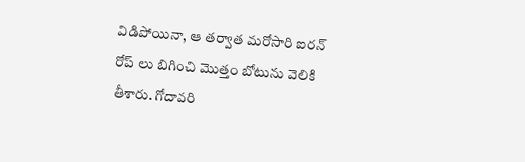విడిపోయినా, ఆ తర్వాత మరోసారి ఐరన్ రోప్ లు బిగించి మొత్తం బోటును వెలికి తీశారు. గోదావరి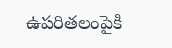ఉపరితలంపైకి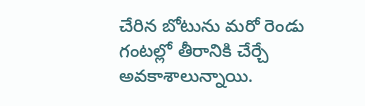చేరిన బోటును మరో రెండు గంటల్లో తీరానికి చేర్చే అవకాశాలున్నాయి.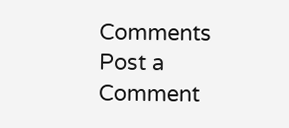Comments
Post a Comment